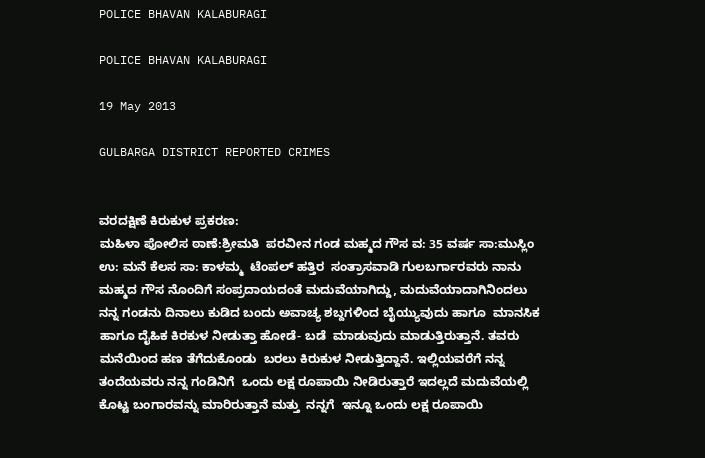POLICE BHAVAN KALABURAGI

POLICE BHAVAN KALABURAGI

19 May 2013

GULBARGA DISTRICT REPORTED CRIMES


ವರದಕ್ಷಿಣೆ ಕಿರುಕುಳ ಪ್ರಕರಣ:
ಮಹಿಳಾ ಪೋಲಿಸ ಠಾಣೆ:ಶ್ರೀಮತಿ  ಪರವೀನ ಗಂಡ ಮಹ್ಮದ ಗೌಸ ವ: 35 ವರ್ಷ ಸಾ:ಮುಸ್ಲಿಂ  ಉ: ಮನೆ ಕೆಲಸ ಸಾ: ಕಾಳಮ್ಮ  ಟೆಂಪಲ್ ಹತ್ತಿರ  ಸಂತ್ರಾಸವಾಡಿ ಗುಲಬರ್ಗಾರವರು ನಾನು ಮಹ್ಮದ ಗೌಸ ನೊಂದಿಗೆ ಸಂಪ್ರದಾಯದಂತೆ ಮದುವೆಯಾಗಿದ್ದು, ಮದುವೆಯಾದಾಗಿನಿಂದಲು ನನ್ನ ಗಂಡನು ದಿನಾಲು ಕುಡಿದ ಬಂದು ಅವಾಚ್ಯ ಶಬ್ದಗಳಿಂದ ಬೈಯ್ಯುವುದು ಹಾಗೂ  ಮಾನಸಿಕ ಹಾಗೂ ದೈಹಿಕ ಕಿರಕುಳ ನೀಡುತ್ತಾ ಹೋಡೆ- ಬಡೆ  ಮಾಡುವುದು ಮಾಡುತ್ತಿರುತ್ತಾನೆ. ತವರು ಮನೆಯಿಂದ ಹಣ ತೆಗೆದುಕೊಂಡು  ಬರಲು ಕಿರುಕುಳ ನೀಡುತ್ತಿದ್ದಾನೆ. ಇಲ್ಲಿಯವರೆಗೆ ನನ್ನ ತಂದೆಯವರು ನನ್ನ ಗಂಡಿನಿಗೆ  ಒಂದು ಲಕ್ಷ ರೂಪಾಯಿ ನೀಡಿರುತ್ತಾರೆ ಇದಲ್ಲದೆ ಮದುವೆಯಲ್ಲಿ ಕೊಟ್ಟ ಬಂಗಾರವನ್ನು ಮಾರಿರುತ್ತಾನೆ ಮತ್ತು  ನನ್ನಗೆ  ಇನ್ನೂ ಒಂದು ಲಕ್ಷ ರೂಪಾಯಿ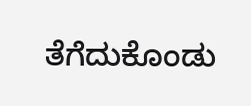ತೆಗೆದುಕೊಂಡು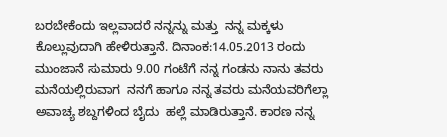ಬರಬೇಕೆಂದು ಇಲ್ಲವಾದರೆ ನನ್ನನ್ನು ಮತ್ತು  ನನ್ನ ಮಕ್ಕಳು ಕೊಲ್ಲುವುದಾಗಿ ಹೇಳಿರುತ್ತಾನೆ. ದಿನಾಂಕ:14.05.2013 ರಂದು ಮುಂಜಾನೆ ಸುಮಾರು 9.00 ಗಂಟೆಗೆ ನನ್ನ ಗಂಡನು ನಾನು ತವರು ಮನೆಯಲ್ಲಿರುವಾಗ  ನನಗೆ ಹಾಗೂ ನನ್ನ ತವರು ಮನೆಯವರಿಗೆಲ್ಲಾ ಅವಾಚ್ಯ ಶಬ್ದಗಳಿಂದ ಬೈದು  ಹಲ್ಲೆ ಮಾಡಿರುತ್ತಾನೆ. ಕಾರಣ ನನ್ನ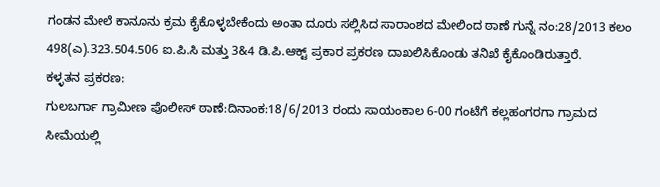ಗಂಡನ ಮೇಲೆ ಕಾನೂನು ಕ್ರಮ ಕೈಕೊಳ್ಳಬೇಕೆಂದು ಅಂತಾ ದೂರು ಸಲ್ಲಿಸಿದ ಸಾರಾಂಶದ ಮೇಲಿಂದ ಠಾಣೆ ಗುನ್ನೆ ನಂ:28/2013 ಕಲಂ 498(ಎ).323.504.506 ಐ.ಪಿ.ಸಿ ಮತ್ತು 3&4 ಡಿ.ಪಿ.ಆಕ್ಟ್ ಪ್ರಕಾರ ಪ್ರಕರಣ ದಾಖಲಿಸಿಕೊಂಡು ತನಿಖೆ ಕೈಕೊಂಡಿರುತ್ತಾರೆ.
ಕಳ್ಳತನ ಪ್ರಕರಣ:
ಗುಲಬರ್ಗಾ ಗ್ರಾಮೀಣ ಪೊಲೀಸ್ ಠಾಣೆ:ದಿನಾಂಕ:18/6/2013 ರಂದು ಸಾಯಂಕಾಲ 6-00 ಗಂಟೆಗೆ ಕಲ್ಲಹಂಗರಗಾ ಗ್ರಾಮದ  ಸೀಮೆಯಲ್ಲಿ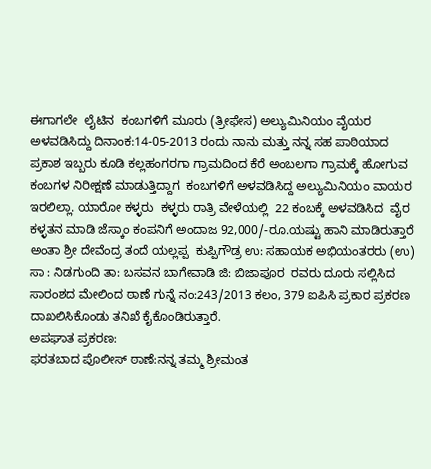ಈಗಾಗಲೇ  ಲೈಟಿನ  ಕಂಬಗಳಿಗೆ ಮೂರು (ತ್ರೀಫೇಸ) ಅಲ್ಯುಮಿನಿಯಂ ವೈಯರ ಅಳವಡಿಸಿದ್ದು ದಿನಾಂಕ:14-05-2013 ರಂದು ನಾನು ಮತ್ತು ನನ್ನ ಸಹ ಪಾಠಿಯಾದ  ಪ್ರಕಾಶ ಇಬ್ಬರು ಕೂಡಿ ಕಲ್ಲಹಂಗರಗಾ ಗ್ರಾಮದಿಂದ ಕೆರೆ ಅಂಬಲಗಾ ಗ್ರಾಮಕ್ಕೆ ಹೋಗುವ ಕಂಬಗಳ ನಿರೀಕ್ಷಣೆ ಮಾಡುತ್ತಿದ್ದಾಗ  ಕಂಬಗಳಿಗೆ ಅಳವಡಿಸಿದ್ದ ಅಲ್ಯುಮಿನಿಯಂ ವಾಯರ ಇರಲಿಲ್ಲಾ. ಯಾರೋ ಕಳ್ಳರು  ಕಳ್ಳರು ರಾತ್ರಿ ವೇಳೆಯಲ್ಲಿ  22 ಕಂಬಕ್ಕೆ ಅಳವಡಿಸಿದ  ವೈರ ಕಳ್ಳತನ ಮಾಡಿ ಜೆಸ್ಕಾಂ ಕಂಪನಿಗೆ ಅಂದಾಜ 92,000/-ರೂ.ಯಷ್ಟು ಹಾನಿ ಮಾಡಿರುತ್ತಾರೆ ಅಂತಾ ಶ್ರೀ ದೇವೆಂದ್ರ ತಂದೆ ಯಲ್ಲಪ್ಪ  ಕುಪ್ಪಿಗೌಡ್ರ ಉ: ಸಹಾಯಕ ಅಭಿಯಂತರರು (ಉ) ಸಾ : ನಿಡಗುಂದಿ ತಾ: ಬಸವನ ಬಾಗೇವಾಡಿ ಜಿ: ಬಿಜಾಪೂರ  ರವರು ದೂರು ಸಲ್ಲಿಸಿದ ಸಾರಂಶದ ಮೇಲಿಂದ ಠಾಣೆ ಗುನ್ನೆ ನಂ:243/2013 ಕಲಂ, 379 ಐಪಿಸಿ ಪ್ರಕಾರ ಪ್ರಕರಣ ದಾಖಲಿಸಿಕೊಂಡು ತನಿಖೆ ಕೈಕೊಂಡಿರುತ್ತಾರೆ.
ಅಪಘಾತ ಪ್ರಕರಣ:
ಫರತಬಾದ ಪೊಲೀಸ್ ಠಾಣೆ:ನನ್ನ ತಮ್ಮ ಶ್ರೀಮಂತ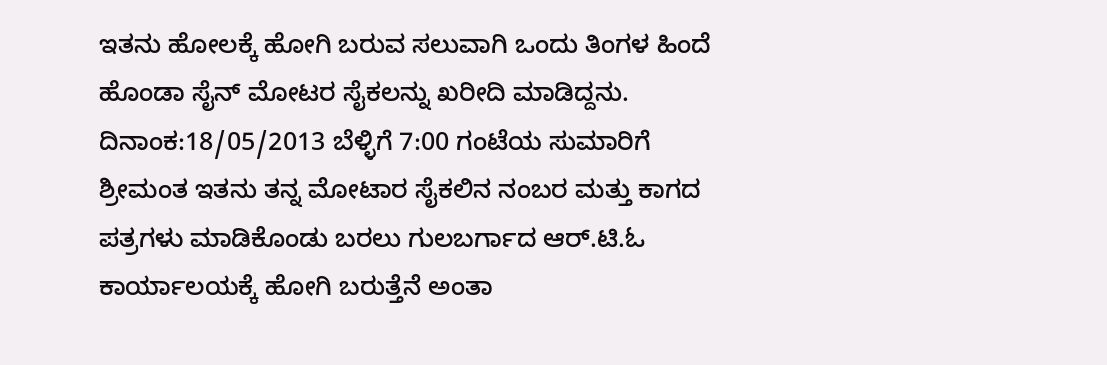ಇತನು ಹೋಲಕ್ಕೆ ಹೋಗಿ ಬರುವ ಸಲುವಾಗಿ ಒಂದು ತಿಂಗಳ ಹಿಂದೆ ಹೊಂಡಾ ಸೈನ್ ಮೋಟರ ಸೈಕಲನ್ನು ಖರೀದಿ ಮಾಡಿದ್ದನು. ದಿನಾಂಕ:18/05/2013 ಬೆಳ್ಳಿಗೆ 7:00 ಗಂಟೆಯ ಸುಮಾರಿಗೆ ಶ್ರೀಮಂತ ಇತನು ತನ್ನ ಮೋಟಾರ ಸೈಕಲಿನ ನಂಬರ ಮತ್ತು ಕಾಗದ ಪತ್ರಗಳು ಮಾಡಿಕೊಂಡು ಬರಲು ಗುಲಬರ್ಗಾದ ಆರ್.ಟಿ.ಓ ಕಾರ್ಯಾಲಯಕ್ಕೆ ಹೋಗಿ ಬರುತ್ತೆನೆ ಅಂತಾ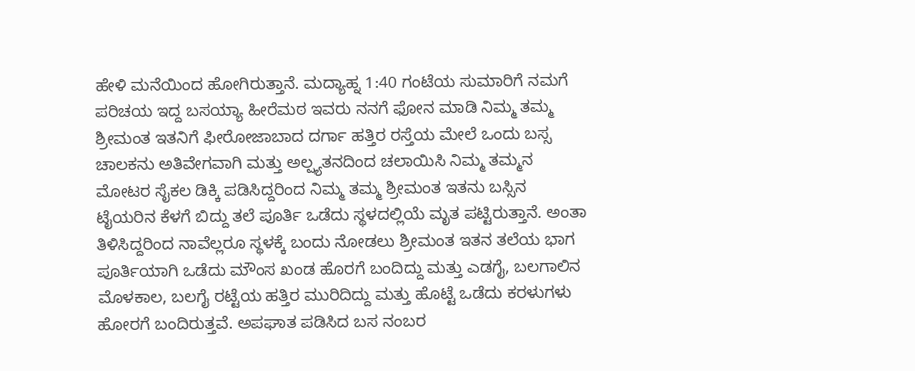ಹೇಳಿ ಮನೆಯಿಂದ ಹೋಗಿರುತ್ತಾನೆ. ಮದ್ಯಾಹ್ನ 1:40 ಗಂಟೆಯ ಸುಮಾರಿಗೆ ನಮಗೆ ಪರಿಚಯ ಇದ್ದ ಬಸಯ್ಯಾ ಹೀರೆಮಠ ಇವರು ನನಗೆ ಫೋನ ಮಾಡಿ ನಿಮ್ಮ ತಮ್ಮ ಶ್ರೀಮಂತ ಇತನಿಗೆ ಫೀರೋಜಾಬಾದ ದರ್ಗಾ ಹತ್ತಿರ ರಸ್ತೆಯ ಮೇಲೆ ಒಂದು ಬಸ್ಸ ಚಾಲಕನು ಅತಿವೇಗವಾಗಿ ಮತ್ತು ಅಲ್ಷ್ಯತನದಿಂದ ಚಲಾಯಿಸಿ ನಿಮ್ಮ ತಮ್ಮನ ಮೋಟರ ಸೈಕಲ ಡಿಕ್ಕಿ ಪಡಿಸಿದ್ದರಿಂದ ನಿಮ್ಮ ತಮ್ಮ ಶ್ರೀಮಂತ ಇತನು ಬಸ್ಸಿನ ಟೈಯರಿನ ಕೆಳಗೆ ಬಿದ್ದು ತಲೆ ಪೂರ್ತಿ ಒಡೆದು ಸ್ಥಳದಲ್ಲಿಯೆ ಮೃತ ಪಟ್ಟಿರುತ್ತಾನೆ. ಅಂತಾ ತಿಳಿಸಿದ್ದರಿಂದ ನಾವೆಲ್ಲರೂ ಸ್ಥಳಕ್ಕೆ ಬಂದು ನೋಡಲು ಶ್ರೀಮಂತ ಇತನ ತಲೆಯ ಭಾಗ ಪೂರ್ತಿಯಾಗಿ ಒಡೆದು ಮೌಂಸ ಖಂಡ ಹೊರಗೆ ಬಂದಿದ್ದು ಮತ್ತು ಎಡಗೈ, ಬಲಗಾಲಿನ ಮೊಳಕಾಲ, ಬಲಗೈ ರಟ್ಟೆಯ ಹತ್ತಿರ ಮುರಿದಿದ್ದು ಮತ್ತು ಹೊಟ್ಟೆ ಒಡೆದು ಕರಳುಗಳು ಹೋರಗೆ ಬಂದಿರುತ್ತವೆ. ಅಪಘಾತ ಪಡಿಸಿದ ಬಸ ನಂಬರ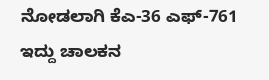ನೋಡಲಾಗಿ ಕೆಎ-36 ಎಫ್-761 ಇದ್ದು ಚಾಲಕನ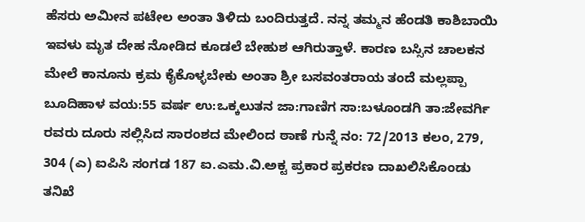ಹೆಸರು ಅಮೀನ ಪಟೇಲ ಅಂತಾ ತಿಳಿದು ಬಂದಿರುತ್ತದೆ. ನನ್ನ ತಮ್ಮನ ಹೆಂಡತಿ ಕಾಶಿಬಾಯಿ ಇವಳು ಮೃತ ದೇಹ ನೋಡಿದ ಕೂಡಲೆ ಬೇಹುಶ ಆಗಿರುತ್ತಾಳೆ. ಕಾರಣ ಬಸ್ಸಿನ ಚಾಲಕನ ಮೇಲೆ ಕಾನೂನು ಕ್ರಮ ಕೈಕೊಳ್ಳಬೇಕು ಅಂತಾ ಶ್ರೀ ಬಸವಂತರಾಯ ತಂದೆ ಮಲ್ಲಪ್ಪಾ ಬೂದಿಹಾಳ ವಯ:55 ವರ್ಷ ಉ:ಒಕ್ಕಲುತನ ಜಾ:ಗಾಣಿಗ ಸಾ:ಬಳೂಂಡಗಿ ತಾ:ಜೇವರ್ಗಿ ರವರು ದೂರು ಸಲ್ಲಿಸಿದ ಸಾರಂಶದ ಮೇಲಿಂದ ಠಾಣೆ ಗುನ್ನೆ ನಂ: 72/2013 ಕಲಂ, 279, 304 (ಎ) ಐಪಿಸಿ ಸಂಗಡ 187 ಐ.ಎಮ.ವಿ.ಅಕ್ಟ ಪ್ರಕಾರ ಪ್ರಕರಣ ದಾಖಲಿಸಿಕೊಂಡು ತನಿಖೆ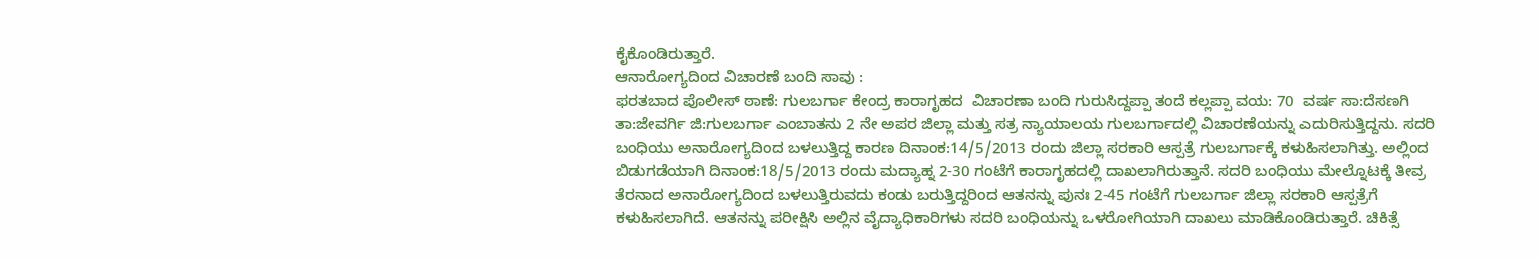ಕೈಕೊಂಡಿರುತ್ತಾರೆ.
ಆನಾರೋಗ್ಯದಿಂದ ವಿಚಾರಣೆ ಬಂದಿ ಸಾವು :
ಫರತಬಾದ ಪೊಲೀಸ್ ಠಾಣೆ: ಗುಲಬರ್ಗಾ ಕೇಂದ್ರ ಕಾರಾಗೃಹದ  ವಿಚಾರಣಾ ಬಂದಿ ಗುರುಸಿದ್ದಪ್ಪಾ ತಂದೆ ಕಲ್ಲಪ್ಪಾ ವಯ: 70  ವರ್ಷ ಸಾ:ದೆಸಣಗಿ ತಾ:ಜೇವರ್ಗಿ ಜಿ:ಗುಲಬರ್ಗಾ ಎಂಬಾತನು 2 ನೇ ಅಪರ ಜಿಲ್ಲಾ ಮತ್ತು ಸತ್ರ ನ್ಯಾಯಾಲಯ ಗುಲಬರ್ಗಾದಲ್ಲಿ ವಿಚಾರಣೆಯನ್ನು ಎದುರಿಸುತ್ತಿದ್ದನು. ಸದರಿ ಬಂಧಿಯು ಅನಾರೋಗ್ಯದಿಂದ ಬಳಲುತ್ತಿದ್ದ ಕಾರಣ ದಿನಾಂಕ:14/5/2013 ರಂದು ಜಿಲ್ಲಾ ಸರಕಾರಿ ಆಸ್ಪತ್ರೆ ಗುಲಬರ್ಗಾಕ್ಕೆ ಕಳುಹಿಸಲಾಗಿತ್ತು. ಅಲ್ಲಿಂದ ಬಿಡುಗಡೆಯಾಗಿ ದಿನಾಂಕ:18/5/2013 ರಂದು ಮದ್ಯಾಹ್ನ 2-30 ಗಂಟೆಗೆ ಕಾರಾಗೃಹದಲ್ಲಿ ದಾಖಲಾಗಿರುತ್ತಾನೆ. ಸದರಿ ಬಂಧಿಯು ಮೇಲ್ನೊಟಕ್ಕೆ ತೀವ್ರ ತೆರನಾದ ಅನಾರೋಗ್ಯದಿಂದ ಬಳಲುತ್ತಿರುವದು ಕಂಡು ಬರುತ್ತಿದ್ದರಿಂದ ಆತನನ್ನು ಪುನಃ 2-45 ಗಂಟೆಗೆ ಗುಲಬರ್ಗಾ ಜಿಲ್ಲಾ ಸರಕಾರಿ ಆಸ್ಪತ್ರೆಗೆ ಕಳುಹಿಸಲಾಗಿದೆ. ಆತನನ್ನು ಪರೀಕ್ಷಿಸಿ ಅಲ್ಲಿನ ವೈದ್ಯಾಧಿಕಾರಿಗಳು ಸದರಿ ಬಂಧಿಯನ್ನು ಒಳರೋಗಿಯಾಗಿ ದಾಖಲು ಮಾಡಿಕೊಂಡಿರುತ್ತಾರೆ. ಚಿಕಿತ್ಸೆ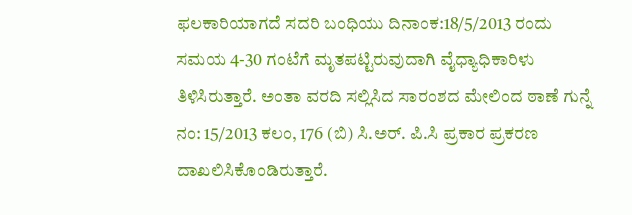ಫಲಕಾರಿಯಾಗದೆ ಸದರಿ ಬಂಧಿಯು ದಿನಾಂಕ:18/5/2013 ರಂದು ಸಮಯ 4-30 ಗಂಟೆಗೆ ಮೃತಪಟ್ಟಿರುವುದಾಗಿ ವೈಧ್ಯಾಧಿಕಾರಿಳು ತಿಳಿಸಿರುತ್ತಾರೆ. ಅಂತಾ ವರದಿ ಸಲ್ಲಿಸಿದ ಸಾರಂಶದ ಮೇಲಿಂದ ಠಾಣೆ ಗುನ್ನೆ ನಂ: 15/2013 ಕಲಂ, 176 (ಬಿ) ಸಿ.ಅರ್. ಪಿ.ಸಿ ಪ್ರಕಾರ ಪ್ರಕರಣ ದಾಖಲಿಸಿಕೊಂಡಿರುತ್ತಾರೆ.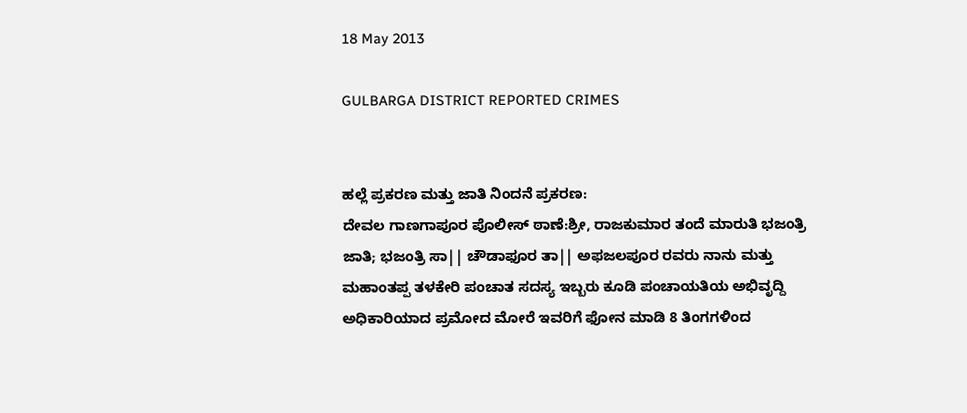18 May 2013

GULBARGA DISTRICT REPORTED CRIMES


ಹಲ್ಲೆ ಪ್ರಕರಣ ಮತ್ತು ಜಾತಿ ನಿಂದನೆ ಪ್ರಕರಣ:
ದೇವಲ ಗಾಣಗಾಪೂರ ಪೊಲೀಸ್ ಠಾಣೆ:ಶ್ರೀ, ರಾಜಕುಮಾರ ತಂದೆ ಮಾರುತಿ ಭಜಂತ್ರಿ ಜಾತಿ; ಭಜಂತ್ರಿ ಸಾ|| ಚೌಡಾಫೂರ ತಾ|| ಅಫಜಲಪೂರ ರವರು ನಾನು ಮತ್ತು ಮಹಾಂತಪ್ಪ ತಳಕೇರಿ ಪಂಚಾತ ಸದಸ್ಯ ಇಬ್ಬರು ಕೂಡಿ ಪಂಚಾಯತಿಯ ಅಭಿವೃದ್ದಿ ಅಧಿಕಾರಿಯಾದ ಪ್ರಮೋದ ಮೋರೆ ಇವರಿಗೆ ಫೋನ ಮಾಡಿ 8 ತಿಂಗಗಳಿಂದ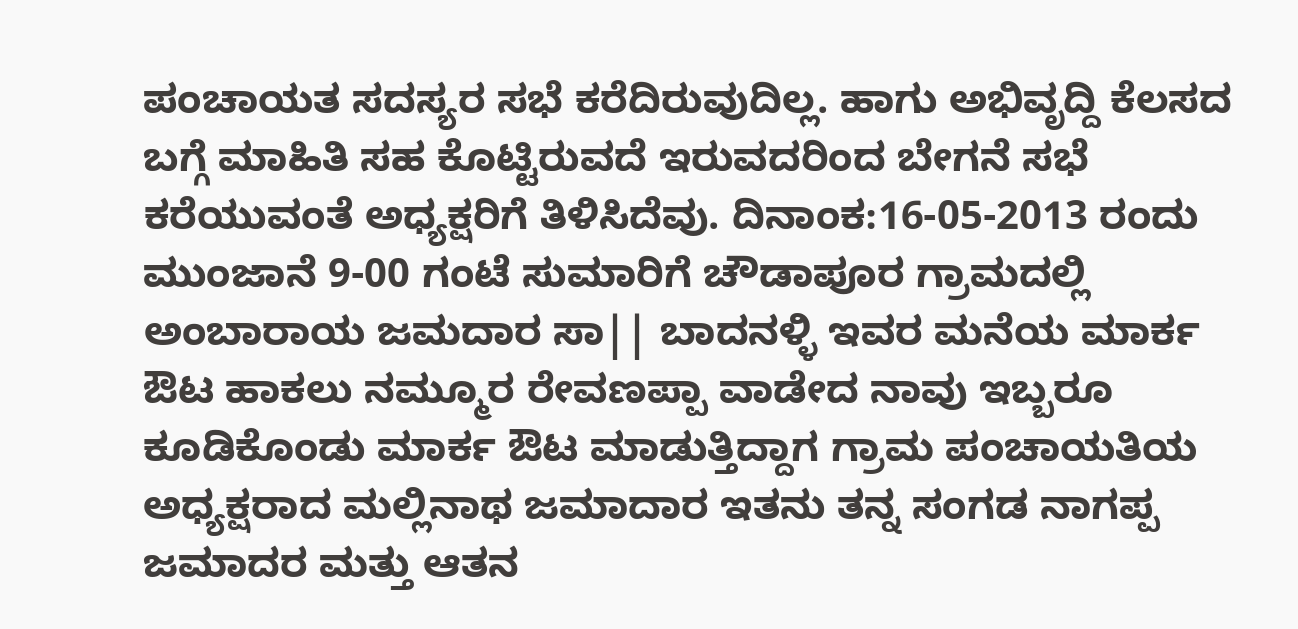ಪಂಚಾಯತ ಸದಸ್ಯರ ಸಭೆ ಕರೆದಿರುವುದಿಲ್ಲ. ಹಾಗು ಅಭಿವೃದ್ದಿ ಕೆಲಸದ ಬಗ್ಗೆ ಮಾಹಿತಿ ಸಹ ಕೊಟ್ಟಿರುವದೆ ಇರುವದರಿಂದ ಬೇಗನೆ ಸಭೆ ಕರೆಯುವಂತೆ ಅಧ್ಯಕ್ಷರಿಗೆ ತಿಳಿಸಿದೆವು. ದಿನಾಂಕ:16-05-2013 ರಂದು ಮುಂಜಾನೆ 9-00 ಗಂಟೆ ಸುಮಾರಿಗೆ ಚೌಡಾಪೂರ ಗ್ರಾಮದಲ್ಲಿ ಅಂಬಾರಾಯ ಜಮದಾರ ಸಾ|| ಬಾದನಳ್ಳಿ ಇವರ ಮನೆಯ ಮಾರ್ಕ ಔಟ ಹಾಕಲು ನಮ್ಮೂರ ರೇವಣಪ್ಪಾ ವಾಡೇದ ನಾವು ಇಬ್ಬರೂ ಕೂಡಿಕೊಂಡು ಮಾರ್ಕ ಔಟ ಮಾಡುತ್ತಿದ್ದಾಗ ಗ್ರಾಮ ಪಂಚಾಯತಿಯ ಅಧ್ಯಕ್ಷರಾದ ಮಲ್ಲಿನಾಥ ಜಮಾದಾರ ಇತನು ತನ್ನ ಸಂಗಡ ನಾಗಪ್ಪ ಜಮಾದರ ಮತ್ತು ಆತನ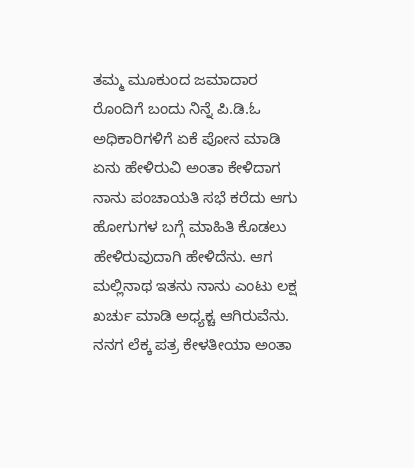ತಮ್ಮ ಮೂಕುಂದ ಜಮಾದಾರ ರೊಂದಿಗೆ ಬಂದು ನಿನ್ನೆ ಪಿ.ಡಿ.ಓ ಅಧಿಕಾರಿಗಳಿಗೆ ಏಕೆ ಪೋನ ಮಾಡಿ ಏನು ಹೇಳಿರುವಿ ಅಂತಾ ಕೇಳಿದಾಗ ನಾನು ಪಂಚಾಯತಿ ಸಭೆ ಕರೆದು ಆಗು ಹೋಗುಗಳ ಬಗ್ಗೆ ಮಾಹಿತಿ ಕೊಡಲು ಹೇಳಿರುವುದಾಗಿ ಹೇಳಿದೆನು. ಆಗ ಮಲ್ಲಿನಾಥ ಇತನು ನಾನು ಎಂಟು ಲಕ್ಷ ಖರ್ಚು ಮಾಡಿ ಅಧ್ಯಕ್ಚ ಆಗಿರುವೆನು. ನನಗ ಲೆಕ್ಕ ಪತ್ರ ಕೇಳತೀಯಾ ಅಂತಾ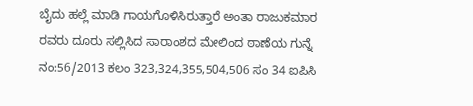ಬೈದು ಹಲ್ಲೆ ಮಾಡಿ ಗಾಯಗೊಳಿಸಿರುತ್ತಾರೆ ಅಂತಾ ರಾಜುಕಮಾರ ರವರು ದೂರು ಸಲ್ಲಿಸಿದ ಸಾರಾಂಶದ ಮೇಲಿಂದ ಠಾಣೆಯ ಗುನ್ನೆ ನಂ:56/2013 ಕಲಂ 323,324,355,504,506 ಸಂ 34 ಐಪಿಸಿ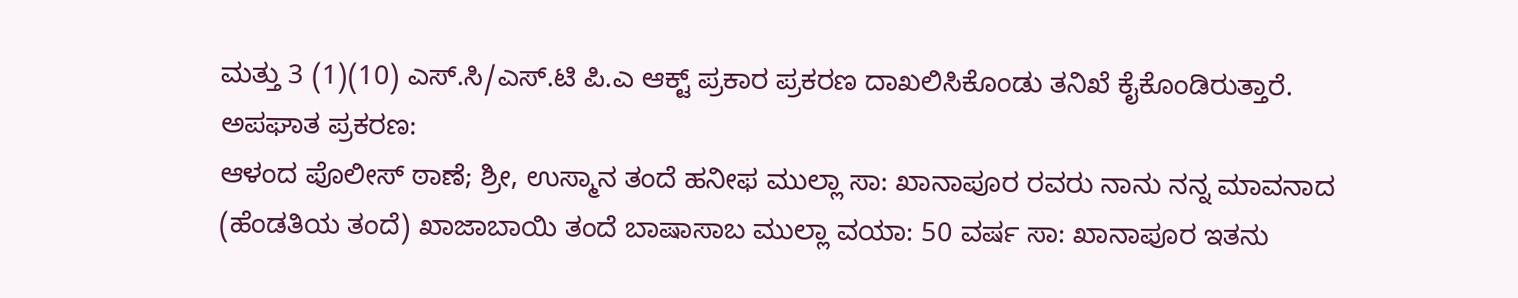ಮತ್ತು 3 (1)(10) ಎಸ್.ಸಿ/ಎಸ್.ಟಿ ಪಿ.ಎ ಆಕ್ಟ್ ಪ್ರಕಾರ ಪ್ರಕರಣ ದಾಖಲಿಸಿಕೊಂಡು ತನಿಖೆ ಕೈಕೊಂಡಿರುತ್ತಾರೆ.
ಅಪಘಾತ ಪ್ರಕರಣ:
ಆಳಂದ ಪೊಲೀಸ್ ಠಾಣೆ; ಶ್ರೀ, ಉಸ್ಮಾನ ತಂದೆ ಹನೀಫ ಮುಲ್ಲಾ ಸಾ: ಖಾನಾಪೂರ ರವರು ನಾನು ನನ್ನ ಮಾವನಾದ (ಹೆಂಡತಿಯ ತಂದೆ) ಖಾಜಾಬಾಯಿ ತಂದೆ ಬಾಷಾಸಾಬ ಮುಲ್ಲಾ ವಯಾ: 50 ವರ್ಷ ಸಾ: ಖಾನಾಪೂರ ಇತನು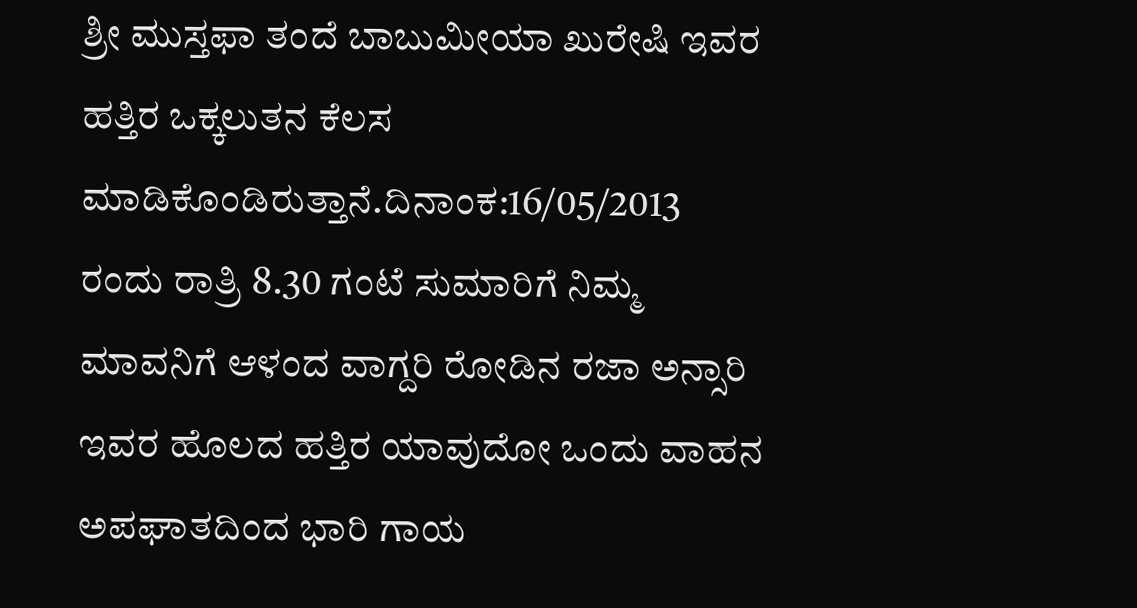ಶ್ರೀ ಮುಸ್ತಫಾ ತಂದೆ ಬಾಬುಮೀಯಾ ಖುರೇಷಿ ಇವರ ಹತ್ತಿರ ಒಕ್ಕಲುತನ ಕೆಲಸ ಮಾಡಿಕೊಂಡಿರುತ್ತಾನೆ.ದಿನಾಂಕ:16/05/2013 ರಂದು ರಾತ್ರಿ 8.30 ಗಂಟೆ ಸುಮಾರಿಗೆ ನಿಮ್ಮ ಮಾವನಿಗೆ ಆಳಂದ ವಾಗ್ದರಿ ರೋಡಿನ ರಜಾ ಅನ್ಸಾರಿ ಇವರ ಹೊಲದ ಹತ್ತಿರ ಯಾವುದೋ ಒಂದು ವಾಹನ ಅಪಘಾತದಿಂದ ಭಾರಿ ಗಾಯ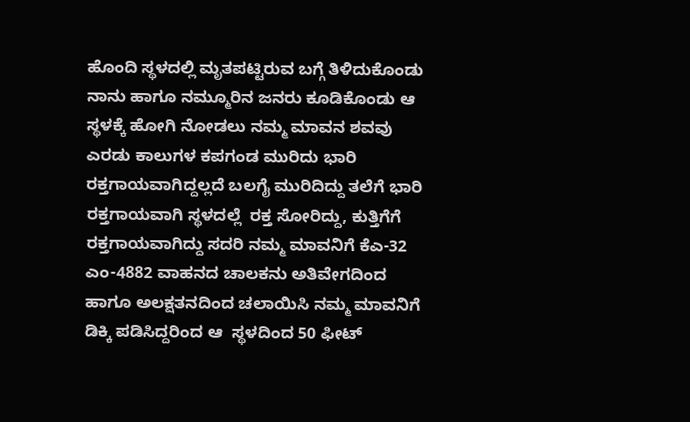ಹೊಂದಿ ಸ್ಥಳದಲ್ಲಿ ಮೃತಪಟ್ಟಿರುವ ಬಗ್ಗೆ ತಿಳಿದುಕೊಂಡು ನಾನು ಹಾಗೂ ನಮ್ಮೂರಿನ ಜನರು ಕೂಡಿಕೊಂಡು ಆ ಸ್ಥಳಕ್ಕೆ ಹೋಗಿ ನೋಡಲು ನಮ್ಮ ಮಾವನ ಶವವು ಎರಡು ಕಾಲುಗಳ ಕಪಗಂಡ ಮುರಿದು ಭಾರಿ ರಕ್ತಗಾಯವಾಗಿದ್ದಲ್ಲದೆ ಬಲಗೈ ಮುರಿದಿದ್ದು ತಲೆಗೆ ಭಾರಿ ರಕ್ತಗಾಯವಾಗಿ ಸ್ಥಳದಲ್ಲೆ  ರಕ್ತ ಸೋರಿದ್ದು, ಕುತ್ತಿಗೆಗೆ ರಕ್ತಗಾಯವಾಗಿದ್ದು ಸದರಿ ನಮ್ಮ ಮಾವನಿಗೆ ಕೆಎ-32 ಎಂ-4882 ವಾಹನದ ಚಾಲಕನು ಅತಿವೇಗದಿಂದ ಹಾಗೂ ಅಲಕ್ಷತನದಿಂದ ಚಲಾಯಿಸಿ ನಮ್ಮ ಮಾವನಿಗೆ ಡಿಕ್ಕಿ ಪಡಿಸಿದ್ದರಿಂದ ಆ  ಸ್ಥಳದಿಂದ 50 ಫೀಟ್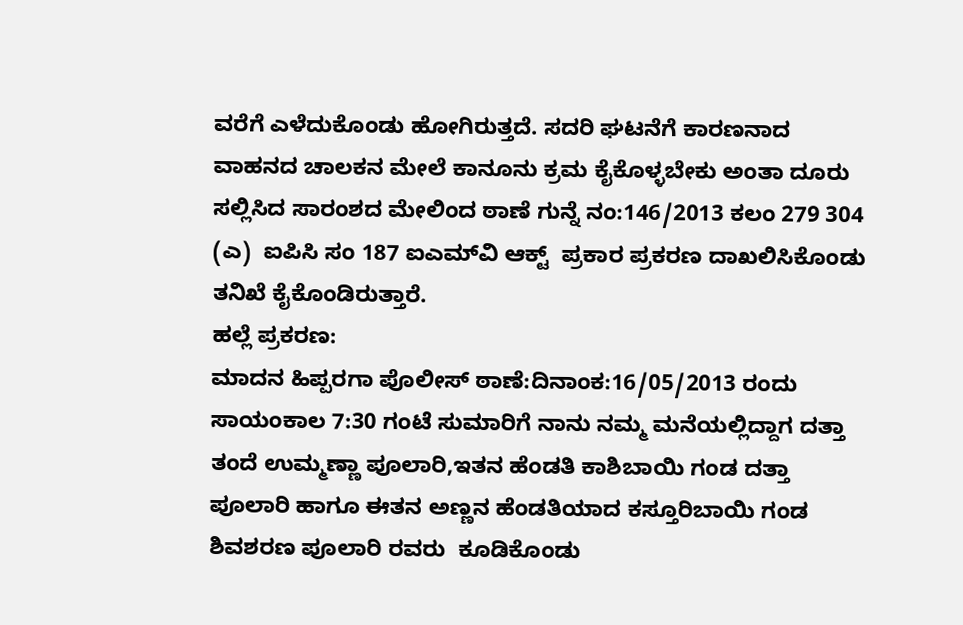ವರೆಗೆ ಎಳೆದುಕೊಂಡು ಹೋಗಿರುತ್ತದೆ. ಸದರಿ ಘಟನೆಗೆ ಕಾರಣನಾದ ವಾಹನದ ಚಾಲಕನ ಮೇಲೆ ಕಾನೂನು ಕ್ರಮ ಕೈಕೊಳ್ಳಬೇಕು ಅಂತಾ ದೂರು ಸಲ್ಲಿಸಿದ ಸಾರಂಶದ ಮೇಲಿಂದ ಠಾಣೆ ಗುನ್ನೆ ನಂ:146/2013 ಕಲಂ 279 304 (ಎ)  ಐಪಿಸಿ ಸಂ 187 ಐಎಮ್‌ವಿ ಆಕ್ಟ್‌  ಪ್ರಕಾರ ಪ್ರಕರಣ ದಾಖಲಿಸಿಕೊಂಡು ತನಿಖೆ ಕೈಕೊಂಡಿರುತ್ತಾರೆ.
ಹಲ್ಲೆ ಪ್ರಕರಣ:
ಮಾದನ ಹಿಪ್ಪರಗಾ ಪೊಲೀಸ್ ಠಾಣೆ:ದಿನಾಂಕ:16/05/2013 ರಂದು ಸಾಯಂಕಾಲ 7:30 ಗಂಟೆ ಸುಮಾರಿಗೆ ನಾನು ನಮ್ಮ ಮನೆಯಲ್ಲಿದ್ದಾಗ ದತ್ತಾ ತಂದೆ ಉಮ್ಮಣ್ಣಾ ಪೂಲಾರಿ,ಇತನ ಹೆಂಡತಿ ಕಾಶಿಬಾಯಿ ಗಂಡ ದತ್ತಾ ಪೂಲಾರಿ ಹಾಗೂ ಈತನ ಅಣ್ಣನ ಹೆಂಡತಿಯಾದ ಕಸ್ತೂರಿಬಾಯಿ ಗಂಡ ಶಿವಶರಣ ಪೂಲಾರಿ ರವರು  ಕೂಡಿಕೊಂಡು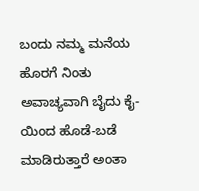ಬಂದು ನಮ್ಮ ಮನೆಯ ಹೊರಗೆ ನಿಂತು ಅವಾಚ್ಯವಾಗಿ ಬೈದು ಕೈ-ಯಿಂದ ಹೊಡೆ-ಬಡೆ ಮಾಡಿರುತ್ತಾರೆ ಅಂತಾ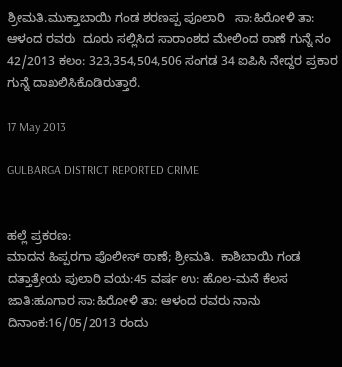ಶ್ರೀಮತಿ.ಮುಕ್ತಾಬಾಯಿ ಗಂಡ ಶರಣಪ್ಪ ಪೂಲಾರಿ   ಸಾ:ಹಿರೋಳಿ ತಾ: ಆಳಂದ ರವರು  ದೂರು ಸಲ್ಲಿಸಿದ ಸಾರಾಂಶದ ಮೇಲಿಂದ ಠಾಣೆ ಗುನ್ನೆ ನಂ 42/2013 ಕಲಂ: 323,354,504,506 ಸಂಗಡ 34 ಐಪಿಸಿ ನೇದ್ದರ ಪ್ರಕಾರ ಗುನ್ನೆ ದಾಖಲಿಸಿಕೊಡಿರುತ್ತಾರೆ.

17 May 2013

GULBARGA DISTRICT REPORTED CRIME


ಹಲ್ಲೆ ಪ್ರಕರಣ:
ಮಾದನ ಹಿಪ್ಪರಗಾ ಪೊಲೀಸ್ ಠಾಣೆ; ಶ್ರೀಮತಿ.  ಕಾಶಿಬಾಯಿ ಗಂಡ ದತ್ತಾತ್ರೇಯ ಪುಲಾರಿ ವಯ:45 ವರ್ಷ ಉ: ಹೊಲ-ಮನೆ ಕೆಲಸ ಜಾತಿ:ಹೂಗಾರ ಸಾ:ಹಿರೋಳಿ ತಾ: ಆಳಂದ ರವರು ನಾನು ದಿನಾಂಕ:16/05/2013 ರಂದು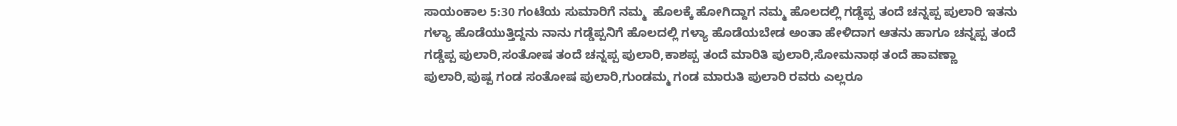ಸಾಯಂಕಾಲ 5:30 ಗಂಟೆಯ ಸುಮಾರಿಗೆ ನಮ್ಮ  ಹೊಲಕ್ಕೆ ಹೋಗಿದ್ದಾಗ ನಮ್ಮ ಹೊಲದಲ್ಲಿ ಗಡ್ಡೆಪ್ಪ ತಂದೆ ಚನ್ನಪ್ಪ ಪುಲಾರಿ ಇತನು ಗಳ್ಯಾ ಹೊಡೆಯುತ್ತಿದ್ದನು ನಾನು ಗಡ್ಡೆಪ್ಪನಿಗೆ ಹೊಲದಲ್ಲಿ ಗಳ್ಯಾ ಹೊಡೆಯಬೇಡ ಅಂತಾ ಹೇಳಿದಾಗ ಆತನು ಹಾಗೂ ಚನ್ನಪ್ಪ ತಂದೆ ಗಡ್ಡೆಪ್ಪ ಪುಲಾರಿ,ಸಂತೋಷ ತಂದೆ ಚನ್ನಪ್ಪ ಪುಲಾರಿ,ಕಾಶಪ್ಪ ತಂದೆ ಮಾರಿತಿ ಪುಲಾರಿ,ಸೋಮನಾಥ ತಂದೆ ಹಾವಣ್ಣಾ ಪುಲಾರಿ,ಪುಷ್ಪ ಗಂಡ ಸಂತೋಷ ಪುಲಾರಿ,ಗುಂಡಮ್ಮ ಗಂಡ ಮಾರುತಿ ಪುಲಾರಿ ರವರು ಎಲ್ಲರೂ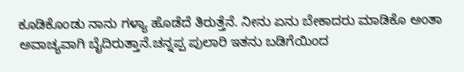ಕೂಡಿಕೊಂಡು ನಾನು ಗಳ್ಯಾ ಹೊಡೆದೆ ತಿರುತ್ತೆನೆ. ನೀನು ಏನು ಬೇಕಾದರು ಮಾಡಿಕೊ ಅಂತಾ ಅವಾಚ್ಯವಾಗಿ ಬೈದಿರುತ್ತಾನೆ.ಚನ್ನಪ್ಪ ಪುಲಾರಿ ಇತನು ಬಡಿಗೆಯಿಂದ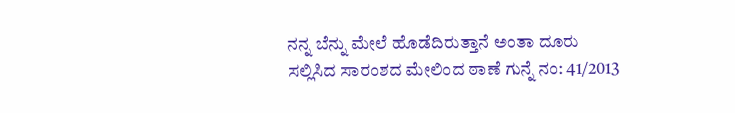ನನ್ನ ಬೆನ್ನು ಮೇಲೆ ಹೊಡೆದಿರುತ್ತಾನೆ ಅಂತಾ ದೂರು ಸಲ್ಲಿಸಿದ ಸಾರಂಶದ ಮೇಲಿಂದ ಠಾಣೆ ಗುನ್ನೆ ನಂ: 41/2013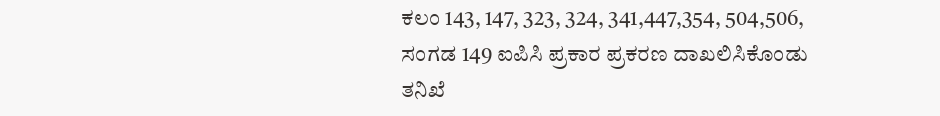ಕಲಂ 143, 147, 323, 324, 341,447,354, 504,506, ಸಂಗಡ 149 ಐಪಿಸಿ ಪ್ರಕಾರ ಪ್ರಕರಣ ದಾಖಲಿಸಿಕೊಂಡು ತನಿಖೆ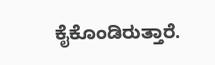ಕೈಕೊಂಡಿರುತ್ತಾರೆ.